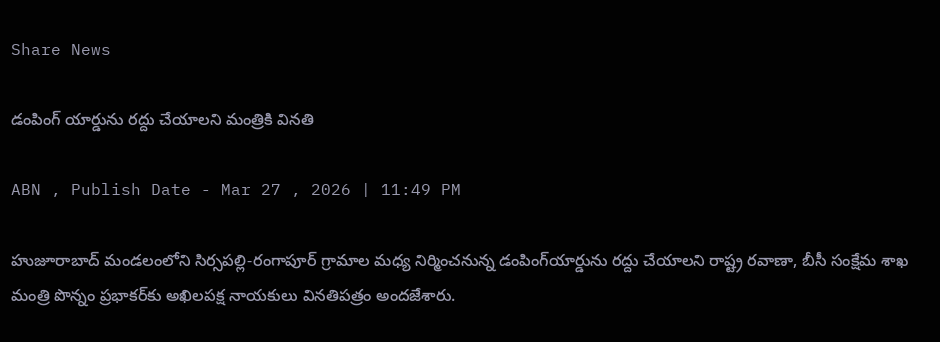Share News

డంపింగ్‌ యార్డును రద్దు చేయాలని మంత్రికి వినతి

ABN , Publish Date - Mar 27 , 2026 | 11:49 PM

హుజూరాబాద్‌ మండలంలోని సిర్సపల్లి-రంగాపూర్‌ గ్రామాల మధ్య నిర్మించనున్న డంపింగ్‌యార్డును రద్దు చేయాలని రాష్ట్ర రవాణా, బీసీ సంక్షేమ శాఖ మంత్రి పొన్నం ప్రభాకర్‌కు అఖిలపక్ష నాయకులు వినతిపత్రం అందజేశారు.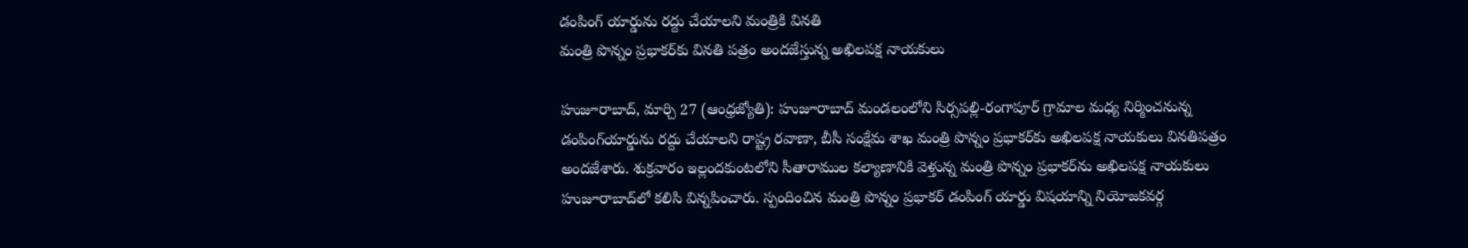డంపింగ్‌ యార్డును రద్దు చేయాలని మంత్రికి వినతి
మంత్రి పొన్నం ప్రభాకర్‌కు వినతి పత్రం అందజేస్తున్న అఖిలపక్ష నాయకులు

హుజూరాబాద్‌, మార్చి 27 (ఆంధ్రజ్యోతి): హుజూరాబాద్‌ మండలంలోని సిర్సపల్లి-రంగాపూర్‌ గ్రామాల మధ్య నిర్మించనున్న డంపింగ్‌యార్డును రద్దు చేయాలని రాష్ట్ర రవాణా, బీసీ సంక్షేమ శాఖ మంత్రి పొన్నం ప్రభాకర్‌కు అఖిలపక్ష నాయకులు వినతిపత్రం అందజేశారు. శుక్రవారం ఇల్లందకుంటలోని సీతారాముల కల్యాణానికి వెళ్తున్న మంత్రి పొన్నం ప్రభాకర్‌ను అఖిలపక్ష నాయకులు హుజూరాబాద్‌లో కలిసి విన్నపించారు. స్పందించిన మంత్రి పొన్నం ప్రభాకర్‌ డంపింగ్‌ యార్డు విషయాన్ని నియోజకవర్గ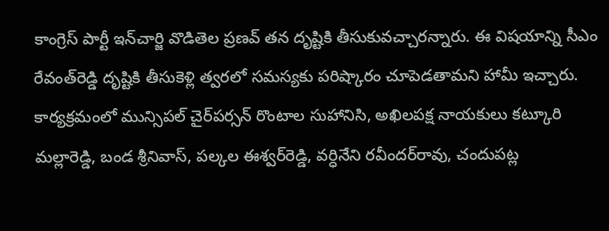కాంగ్రెస్‌ పార్టీ ఇన్‌చార్జి వొడితెల ప్రణవ్‌ తన దృష్టికి తీసుకువచ్చారన్నారు. ఈ విషయాన్ని సీఎం రేవంత్‌రెడ్డి దృష్టికి తీసుకెళ్లి త్వరలో సమస్యకు పరిష్కారం చూపెడతామని హామీ ఇచ్చారు. కార్యక్రమంలో మున్సిపల్‌ చైర్‌పర్సన్‌ రొంటాల సుహానిసి, అఖిలపక్ష నాయకులు కట్కూరి మల్లారెడ్డి, బండ శ్రీనివాస్‌, పల్కల ఈశ్వర్‌రెడ్డి, వర్ధినేని రవీందర్‌రావు, చందుపట్ల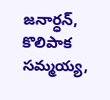జనార్ధన్‌, కొలిపాక సమ్మయ్య,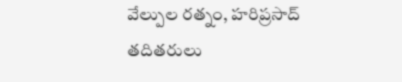వేల్పుల రత్నం, హరిప్రసాద్‌ తదితరులు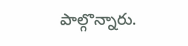పాల్గొన్నారు.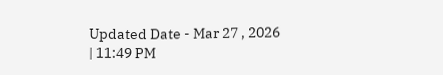Updated Date - Mar 27 , 2026 | 11:49 PM